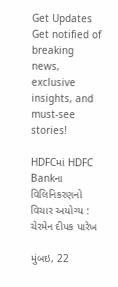Get Updates
Get notified of breaking news, exclusive insights, and must-see stories!

HDFCમાં HDFC Bankના વિલિનિકરણનો વિચાર અયોગ્ય : ચેરમેન દીપક પારેખ

મુંબઇ, 22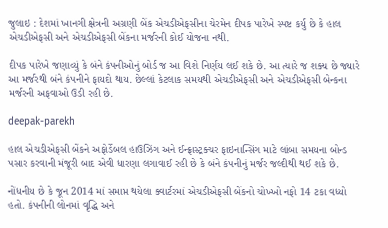જુલાઇ : દેશમાં ખાનગી ક્ષેત્રની અગ્રણી બેંક એચડીએફસીના ચેરમેન દીપક પારેખે સ્પષ્ટ કર્યુ છે કે હાલ એચડીએફસી અને એચડીએફસી બેંકના મર્જરની કોઈ યોજના નથી.

દીપક પારેખે જણાવ્યું કે બંને કંપનીઓનું બોર્ડ જ આ વિશે નિર્ણય લઈ શકે છે. આ ત્યારે જ શક્ય છે જ્યારે આ મર્જરથી બંને કંપનીને ફાયદો થાય. છેલ્લાં કેટલાક સમયથી એચડીએફસી અને એચડીએફસી બેન્કના મર્જરની અફવાઓ ઉડી રહી છે.

deepak-parekh

હાલ એચડીએફસી બેંકને અફોર્ડેબલ હાઉઝિંગ અને ઈન્ફ્રાસ્ટ્રક્ચર ફાઇનાન્સિંગ માટે લાંબા સમયના બોન્ડ પસાર કરવાની મંજૂરી બાદ એવી ધારણા લગાવાઈ રહી છે કે બંને કંપનીનું મર્જર જલ્દીથી થઈ શકે છે.

નોંધનીય છે કે જૂન 2014 માં સમાપ્ત થયેલા ક્વાર્ટરમાં એચડીએફસી બેંકનો ચોખ્ખો નફો 14 ટકા વધ્યો હતો. કંપનીની લોનમાં વૃદ્ધિ અને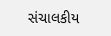સંચાલકીય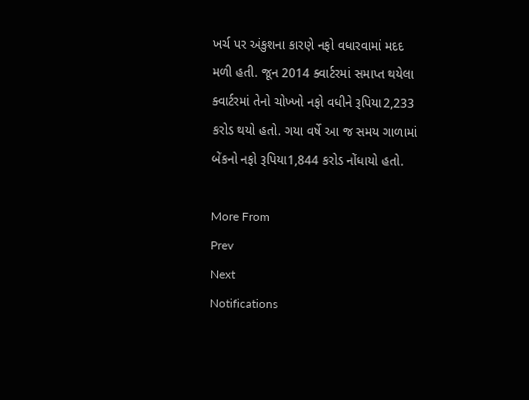ખર્ચ પર અંકુશના કારણે નફો વધારવામાં મદદ મળી હતી. જૂન 2014 ક્વાર્ટરમાં સમાપ્ત થયેલા ક્વાર્ટરમાં તેનો ચોખ્ખો નફો વધીને રૂપિયા2,233 કરોડ થયો હતો. ગયા વર્ષે આ જ સમય ગાળામાં બેંકનો નફો રૂપિયા1,844 કરોડ નોંધાયો હતો.

More From
Prev
Next
Notifications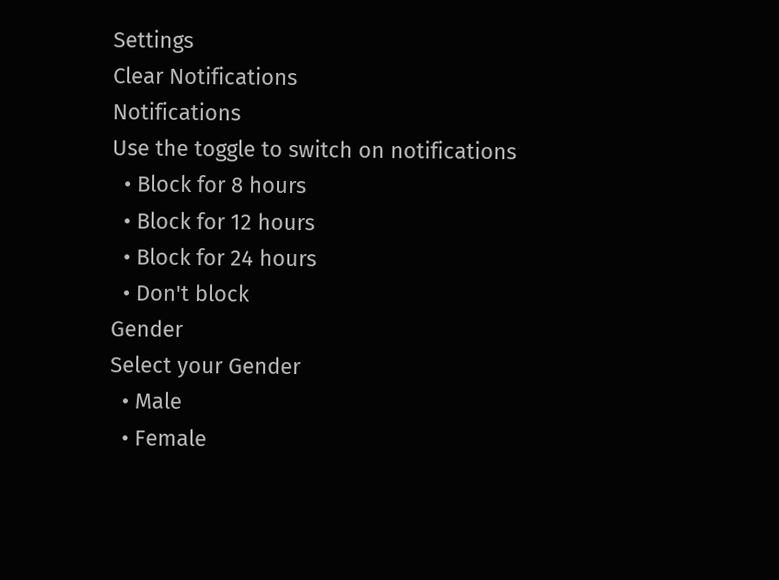Settings
Clear Notifications
Notifications
Use the toggle to switch on notifications
  • Block for 8 hours
  • Block for 12 hours
  • Block for 24 hours
  • Don't block
Gender
Select your Gender
  • Male
  • Female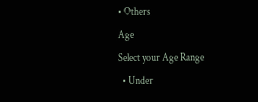• Others
Age
Select your Age Range
  • Under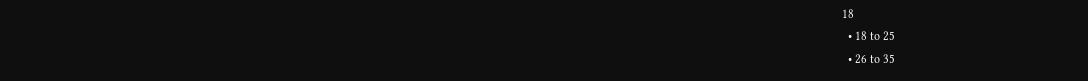18
  • 18 to 25
  • 26 to 35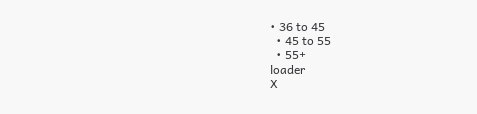• 36 to 45
  • 45 to 55
  • 55+
loader
X